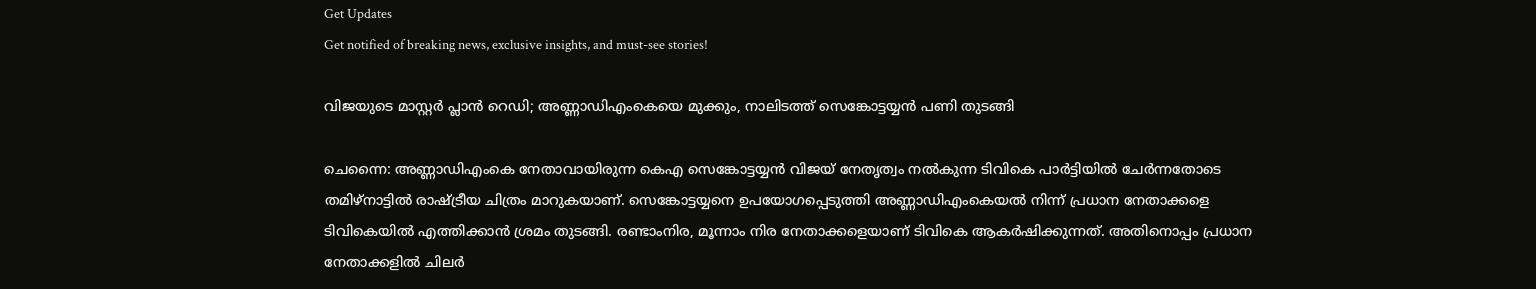Get Updates
Get notified of breaking news, exclusive insights, and must-see stories!

വിജയുടെ മാസ്റ്റര്‍ പ്ലാന്‍ റെഡി; അണ്ണാഡിഎംകെയെ മുക്കും, നാലിടത്ത് സെങ്കോട്ടയ്യന്‍ പണി തുടങ്ങി

ചെന്നൈ: അണ്ണാഡിഎംകെ നേതാവായിരുന്ന കെഎ സെങ്കോട്ടയ്യന്‍ വിജയ് നേതൃത്വം നല്‍കുന്ന ടിവികെ പാര്‍ട്ടിയില്‍ ചേര്‍ന്നതോടെ തമിഴ്‌നാട്ടില്‍ രാഷ്ട്രീയ ചിത്രം മാറുകയാണ്. സെങ്കോട്ടയ്യനെ ഉപയോഗപ്പെടുത്തി അണ്ണാഡിഎംകെയല്‍ നിന്ന് പ്രധാന നേതാക്കളെ ടിവികെയില്‍ എത്തിക്കാന്‍ ശ്രമം തുടങ്ങി. രണ്ടാംനിര, മൂന്നാം നിര നേതാക്കളെയാണ് ടിവികെ ആകര്‍ഷിക്കുന്നത്. അതിനൊപ്പം പ്രധാന നേതാക്കളില്‍ ചിലര്‍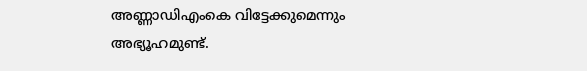അണ്ണാഡിഎംകെ വിട്ടേക്കുമെന്നും അഭ്യൂഹമുണ്ട്.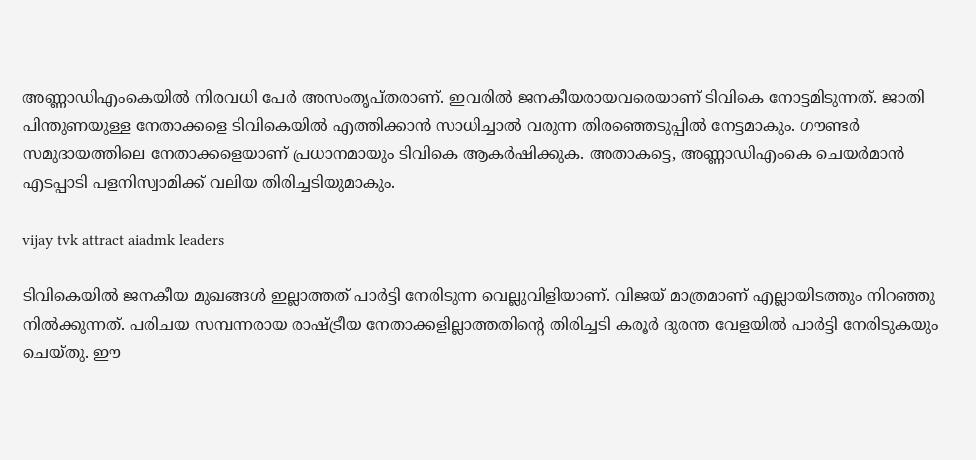അണ്ണാഡിഎംകെയില്‍ നിരവധി പേര്‍ അസംതൃപ്തരാണ്. ഇവരില്‍ ജനകീയരായവരെയാണ് ടിവികെ നോട്ടമിടുന്നത്. ജാതി പിന്തുണയുള്ള നേതാക്കളെ ടിവികെയില്‍ എത്തിക്കാന്‍ സാധിച്ചാല്‍ വരുന്ന തിരഞ്ഞെടുപ്പില്‍ നേട്ടമാകും. ഗൗണ്ടര്‍ സമുദായത്തിലെ നേതാക്കളെയാണ് പ്രധാനമായും ടിവികെ ആകര്‍ഷിക്കുക. അതാകട്ടെ, അണ്ണാഡിഎംകെ ചെയര്‍മാന്‍ എടപ്പാടി പളനിസ്വാമിക്ക് വലിയ തിരിച്ചടിയുമാകും.

vijay tvk attract aiadmk leaders

ടിവികെയില്‍ ജനകീയ മുഖങ്ങള്‍ ഇല്ലാത്തത് പാര്‍ട്ടി നേരിടുന്ന വെല്ലുവിളിയാണ്. വിജയ് മാത്രമാണ് എല്ലായിടത്തും നിറഞ്ഞു നില്‍ക്കുന്നത്. പരിചയ സമ്പന്നരായ രാഷ്ട്രീയ നേതാക്കളില്ലാത്തതിന്റെ തിരിച്ചടി കരൂര്‍ ദുരന്ത വേളയില്‍ പാര്‍ട്ടി നേരിടുകയും ചെയ്തു. ഈ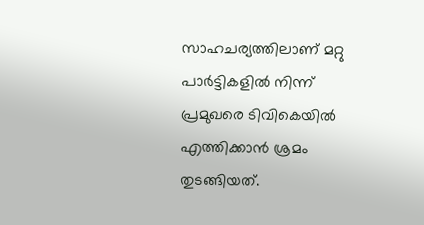സാഹചര്യത്തിലാണ് മറ്റു പാര്‍ട്ടികളില്‍ നിന്ന് പ്രമുഖരെ ടിവികെയില്‍ എത്തിക്കാന്‍ ശ്രമം തുടങ്ങിയത്.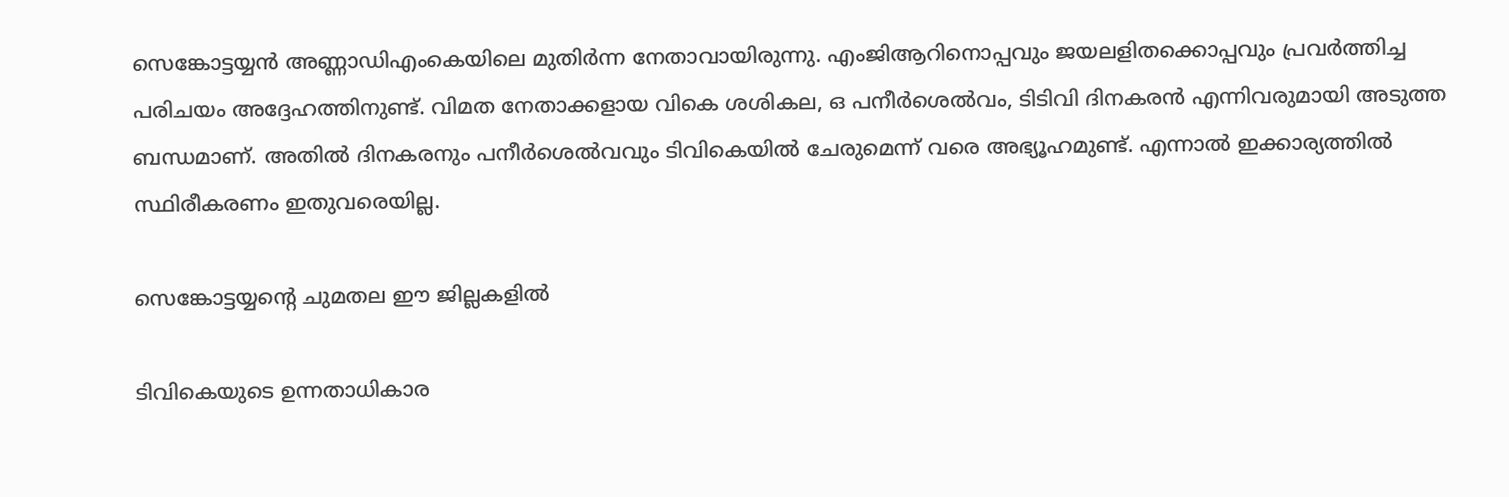സെങ്കോട്ടയ്യന്‍ അണ്ണാഡിഎംകെയിലെ മുതിര്‍ന്ന നേതാവായിരുന്നു. എംജിആറിനൊപ്പവും ജയലളിതക്കൊപ്പവും പ്രവര്‍ത്തിച്ച പരിചയം അദ്ദേഹത്തിനുണ്ട്. വിമത നേതാക്കളായ വികെ ശശികല, ഒ പനീര്‍ശെല്‍വം, ടിടിവി ദിനകരന്‍ എന്നിവരുമായി അടുത്ത ബന്ധമാണ്. അതില്‍ ദിനകരനും പനീര്‍ശെല്‍വവും ടിവികെയില്‍ ചേരുമെന്ന് വരെ അഭ്യൂഹമുണ്ട്. എന്നാല്‍ ഇക്കാര്യത്തില്‍ സ്ഥിരീകരണം ഇതുവരെയില്ല.

സെങ്കോട്ടയ്യന്റെ ചുമതല ഈ ജില്ലകളില്‍

ടിവികെയുടെ ഉന്നതാധികാര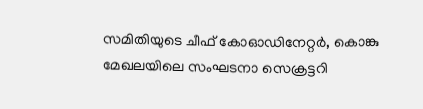സമിതിയുടെ ചീഫ് കോഓഡിനേറ്റര്‍, കൊങ്കു മേഖലയിലെ സംഘടനാ സെക്രട്ടറി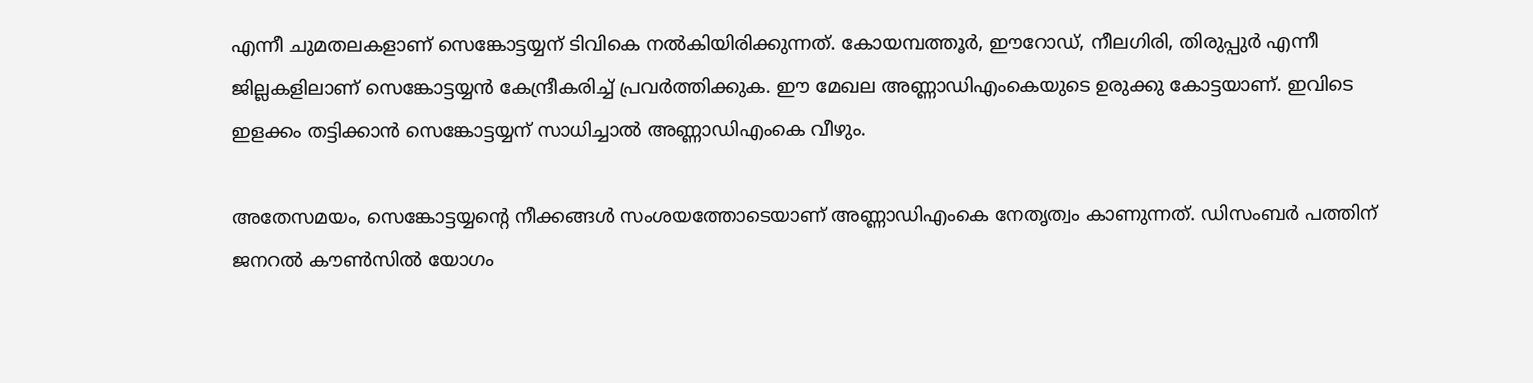എന്നീ ചുമതലകളാണ് സെങ്കോട്ടയ്യന് ടിവികെ നല്‍കിയിരിക്കുന്നത്. കോയമ്പത്തൂര്‍, ഈറോഡ്, നീലഗിരി, തിരുപ്പുര്‍ എന്നീ ജില്ലകളിലാണ് സെങ്കോട്ടയ്യന്‍ കേന്ദ്രീകരിച്ച് പ്രവര്‍ത്തിക്കുക. ഈ മേഖല അണ്ണാഡിഎംകെയുടെ ഉരുക്കു കോട്ടയാണ്. ഇവിടെ ഇളക്കം തട്ടിക്കാന്‍ സെങ്കോട്ടയ്യന് സാധിച്ചാല്‍ അണ്ണാഡിഎംകെ വീഴും.

അതേസമയം, സെങ്കോട്ടയ്യന്റെ നീക്കങ്ങള്‍ സംശയത്തോടെയാണ് അണ്ണാഡിഎംകെ നേതൃത്വം കാണുന്നത്. ഡിസംബര്‍ പത്തിന് ജനറല്‍ കൗണ്‍സില്‍ യോഗം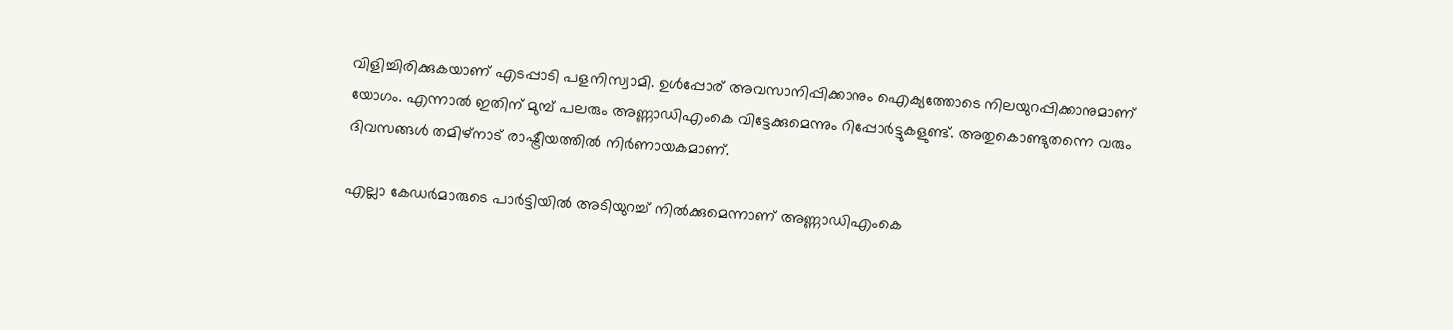വിളിച്ചിരിക്കുകയാണ് എടപ്പാടി പളനിസ്വാമി. ഉള്‍പ്പോര് അവസാനിപ്പിക്കാനും ഐക്യത്തോടെ നിലയുറപ്പിക്കാനുമാണ് യോഗം. എന്നാല്‍ ഇതിന് മുമ്പ് പലരും അണ്ണാഡിഎംകെ വിട്ടേക്കുമെന്നും റിപ്പോര്‍ട്ടുകളുണ്ട്. അതുകൊണ്ടുതന്നെ വരും ദിവസങ്ങള്‍ തമിഴ്‌നാട് രാഷ്ട്രീയത്തില്‍ നിര്‍ണായകമാണ്.

എല്ലാ കേഡര്‍മാരുടെ പാര്‍ട്ടിയില്‍ അടിയുറച്ച് നില്‍ക്കുമെന്നാണ് അണ്ണാഡിഎംകെ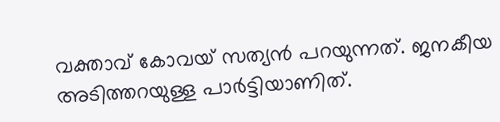വക്താവ് കോവയ് സത്യന്‍ പറയുന്നത്. ജനകീയ അടിത്തറയുള്ള പാര്‍ട്ടിയാണിത്.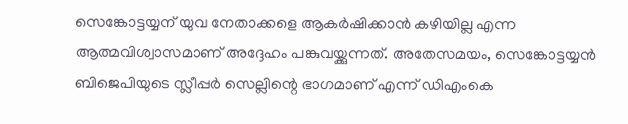സെങ്കോട്ടയ്യന് യുവ നേതാക്കളെ ആകര്‍ഷിക്കാന്‍ കഴിയില്ല എന്ന ആത്മവിശ്വാസമാണ് അദ്ദേഹം പങ്കുവയ്ക്കുന്നത്. അതേസമയം, സെങ്കോട്ടയ്യന്‍ ബിജെപിയുടെ സ്ലീപ്പര്‍ സെല്ലിന്റെ ഭാഗമാണ് എന്ന് ഡിഎംകെ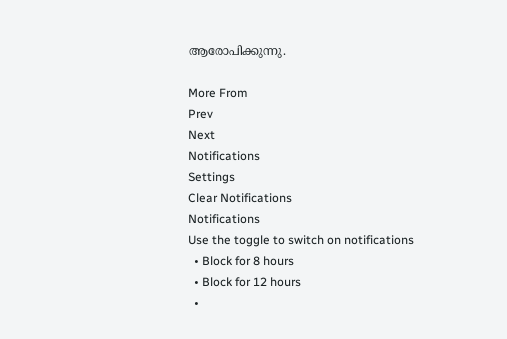ആരോപിക്കുന്നു.

More From
Prev
Next
Notifications
Settings
Clear Notifications
Notifications
Use the toggle to switch on notifications
  • Block for 8 hours
  • Block for 12 hours
  •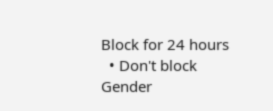Block for 24 hours
  • Don't block
Gender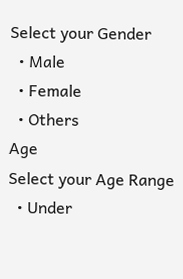Select your Gender
  • Male
  • Female
  • Others
Age
Select your Age Range
  • Under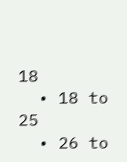18
  • 18 to 25
  • 26 to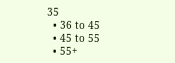35
  • 36 to 45
  • 45 to 55
  • 55+